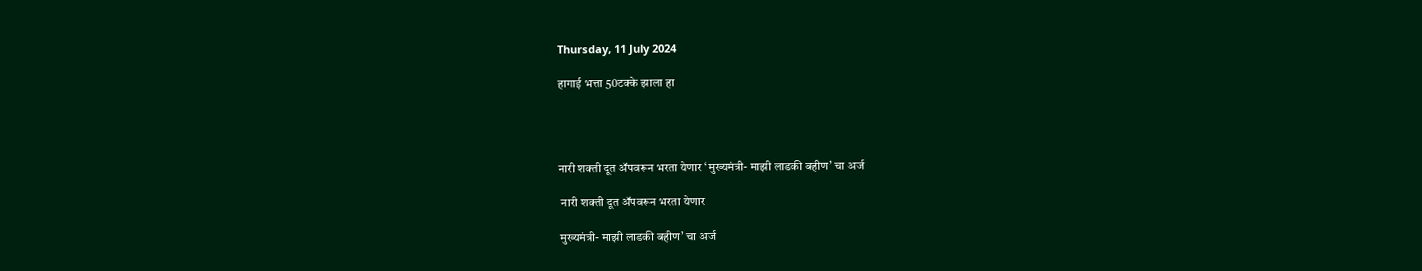Thursday, 11 July 2024

हागाई भत्ता 50टक्के झाला हा




नारी शक्ती दूत ॲपवरून भरता येणार ‘मुख्यमंत्री- माझी लाडकी बहीण’ चा अर्ज

 नारी शक्ती दूत ॲपवरून भरता येणार

मुख्यमंत्री- माझी लाडकी बहीण’ चा अर्ज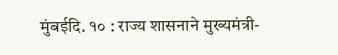मुंबईदि. १० : राज्य शासनाने मुख्यमंत्री-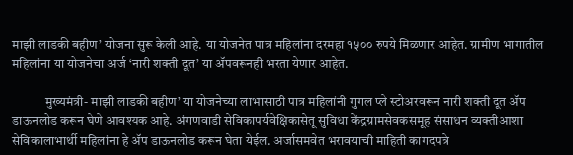माझी लाडकी बहीण’ योजना सुरू केली आहे. या योजनेत पात्र महिलांना दरमहा १५०० रुपये मिळणार आहेत. ग्रामीण भागातील महिलांना या योजनेचा अर्ज ‘नारी शक्ती दूत’ या ॲपवरूनही भरता येणार आहेत.

            मुख्यमंत्री- माझी लाडकी बहीण’ या योजनेच्या लाभासाठी पात्र महिलांनी गुगल प्ले स्टोअरवरून नारी शक्ती दूत ॲप डाऊनलोड करून घेणे आवश्यक आहे. अंगणवाडी सेविकापर्यवेक्षिकासेतू सुविधा केंद्रग्रामसेवकसमूह संसाधन व्यक्तीआशा सेविकालाभार्थी महिलांना हे ॲप डाऊनलोड करून घेता येईल. अर्जासमवेत भरावयाची माहिती कागदपत्रे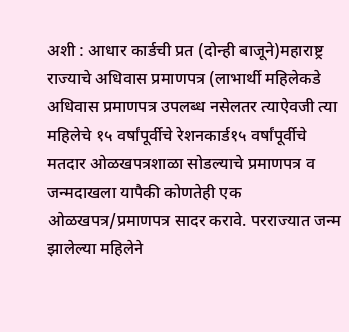अशी : आधार कार्डची प्रत (दोन्ही बाजूने)महाराष्ट्र राज्याचे अधिवास प्रमाणपत्र (लाभार्थी महिलेकडे अधिवास प्रमाणपत्र उपलब्ध नसेलतर त्याऐवजी त्या महिलेचे १५ वर्षांपूर्वीचे रेशनकार्ड१५ वर्षांपूर्वीचे मतदार ओळखपत्रशाळा सोडल्याचे प्रमाणपत्र व जन्मदाखला यापैकी कोणतेही एक ओळखपत्र/प्रमाणपत्र सादर करावे. परराज्यात जन्म झालेल्या महिलेने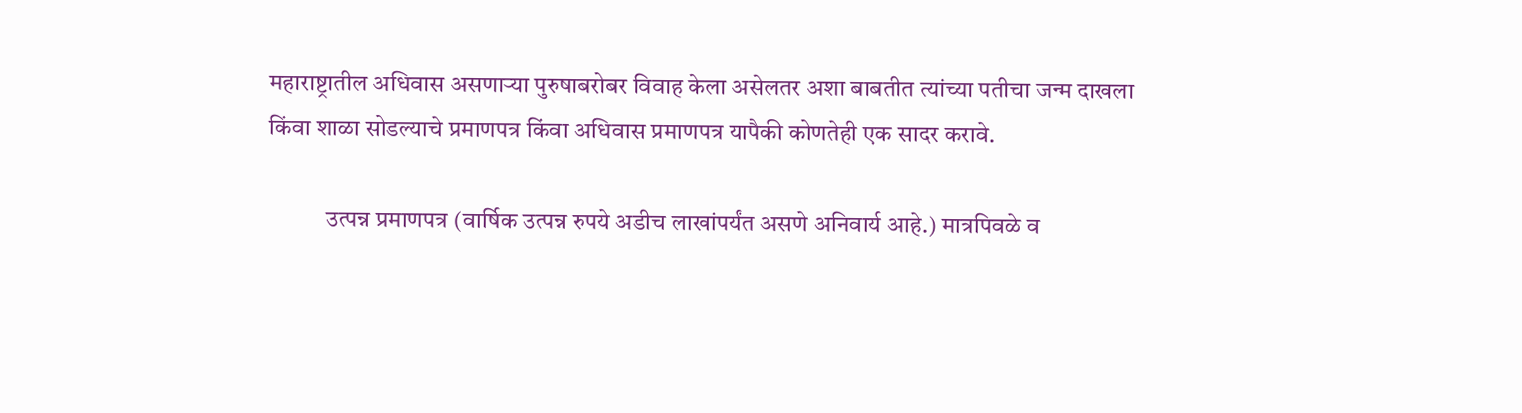महाराष्ट्रातील अधिवास असणाऱ्या पुरुषाबरोबर विवाह केला असेलतर अशा बाबतीत त्यांच्या पतीचा जन्म दाखला किंवा शाळा सोडल्याचे प्रमाणपत्र किंवा अधिवास प्रमाणपत्र यापैकी कोणतेही एक सादर करावे.

            उत्पन्न प्रमाणपत्र (वार्षिक उत्पन्न रुपये अडीच लाखांपर्यंत असणे अनिवार्य आहे.) मात्रपिवळे व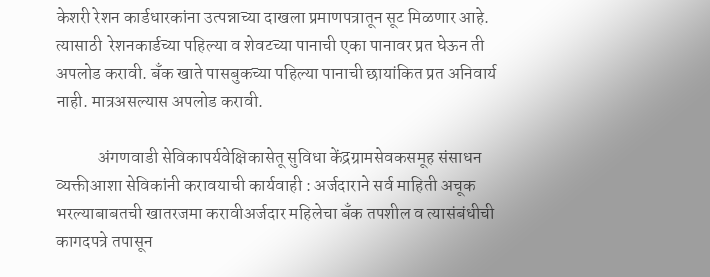केशरी रेशन कार्डधारकांना उत्पन्नाच्या दाखला प्रमाणपत्रातून सूट मिळणार आहे. त्यासाठी  रेशनकार्डच्या पहिल्या व शेवटच्या पानाची एका पानावर प्रत घेऊन ती अपलोड करावी. बँक खाते पासबुकच्या पहिल्या पानाची छायांकित प्रत अनिवार्य नाही. मात्रअसल्यास अपलोड करावी.

            अंगणवाडी सेविकापर्यवेक्षिकासेतू सुविधा केंद्रग्रामसेवकसमूह संसाधन व्यक्तीआशा सेविकांनी करावयाची कार्यवाही : अर्जदाराने सर्व माहिती अचूक भरल्याबाबतची खातरजमा करावीअर्जदार महिलेचा बँक तपशील व त्यासंबंधीची कागदपत्रे तपासून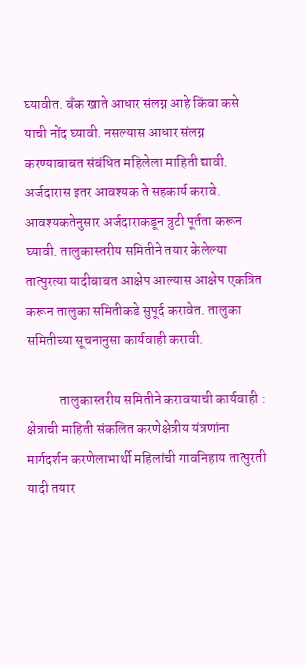घ्यावीत. बँक खाते आधार संलग्न आहे किंवा कसे याची नोंद घ्यावी. नसल्यास आधार संलग्न करण्याबाबत संबंधित महिलेला माहिती द्यावी. अर्जदारास इतर आवश्यक ते सहकार्य करावे. आवश्यकतेनुसार अर्जदाराकडून त्रुटी पूर्तता करून घ्यावी. तालुकास्तरीय समितीने तयार केलेल्या तात्पुरत्या यादीबाबत आक्षेप आल्यास आक्षेप एकत्रित करून तालुका समितीकडे सुपूर्द करावेत. तालुका समितीच्या सूचनानुसा कार्यवाही करावी.

            तालुकास्तरीय समितीने करावयाची कार्यवाही : क्षेत्राची माहिती संकलित करणेक्षेत्रीय यंत्रणांना मार्गदर्शन करणेलाभार्थी महिलांची गावनिहाय तात्पुरती यादी तयार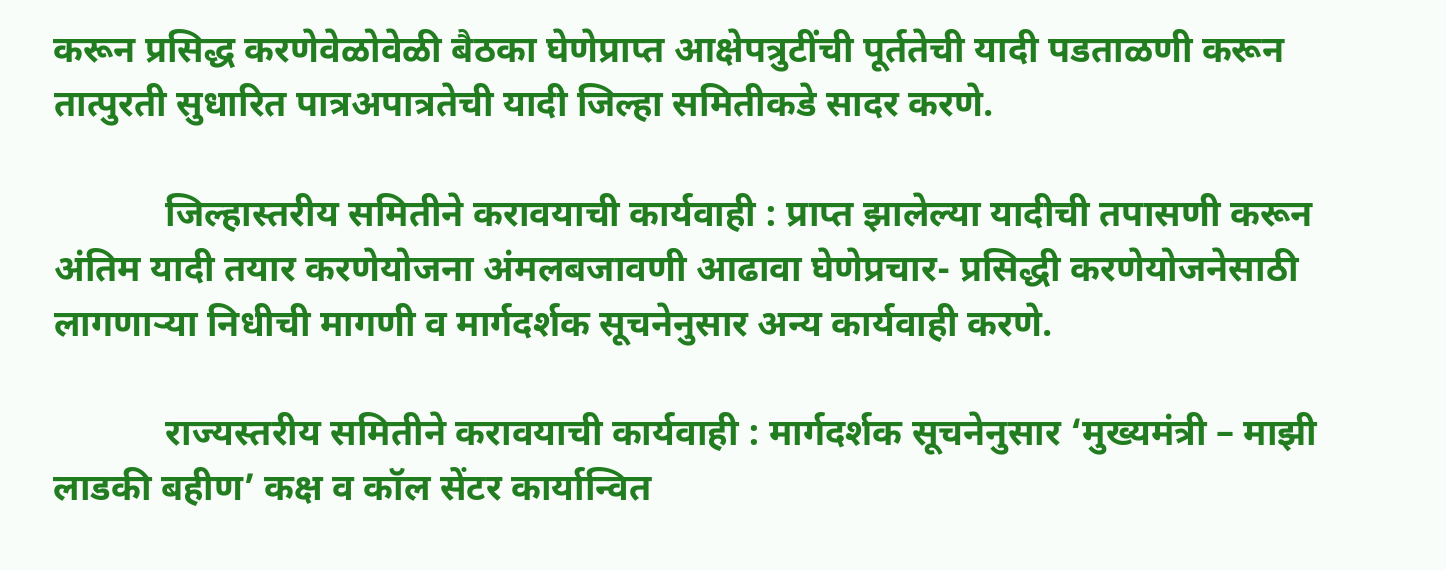करून प्रसिद्ध करणेवेळोवेळी बैठका घेणेप्राप्त आक्षेपत्रुटींची पूर्ततेची यादी पडताळणी करून तात्पुरती सुधारित पात्रअपात्रतेची यादी जिल्हा समितीकडे सादर करणे.

            जिल्हास्तरीय समितीने करावयाची कार्यवाही : प्राप्त झालेल्या यादीची तपासणी करून अंतिम यादी तयार करणेयोजना अंमलबजावणी आढावा घेणेप्रचार- प्रसिद्धी करणेयोजनेसाठी लागणाऱ्या निधीची मागणी व मार्गदर्शक सूचनेनुसार अन्य कार्यवाही करणे.

            राज्यस्तरीय समितीने करावयाची कार्यवाही : मार्गदर्शक सूचनेनुसार ‘मुख्यमंत्री – माझी लाडकी बहीण’ कक्ष व कॉल सेंटर कार्यान्वित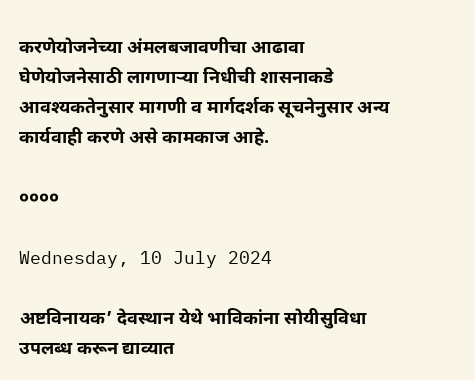करणेयोजनेच्या अंमलबजावणीचा आढावा घेणेयोजनेसाठी लागणाऱ्या निधीची शासनाकडे आवश्यकतेनुसार मागणी व मार्गदर्शक सूचनेनुसार अन्य कार्यवाही करणे असे कामकाज आहे.

००००

Wednesday, 10 July 2024

अष्टविनायक’ देवस्थान येथे भाविकांना सोयीसुविधा उपलब्ध करून द्याव्यात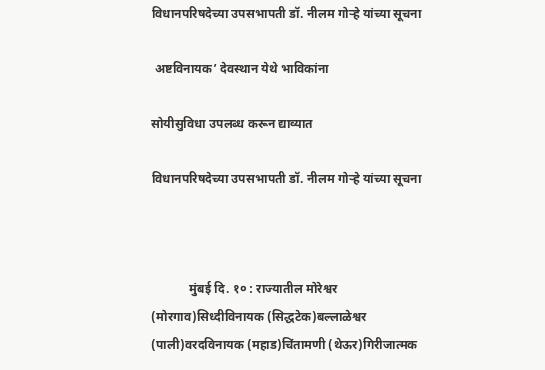विधानपरिषदेच्या उपसभापती डॉ. नीलम गोऱ्हे यांच्या सूचना

 अष्टविनायक’ देवस्थान येथे भाविकांना

सोयीसुविधा उपलब्ध करून द्याव्यात

विधानपरिषदेच्या उपसभापती डॉ. नीलम गोऱ्हे यांच्या सूचना



            मुंबई दि. १० : राज्यातील मोरेश्वर (मोरगाव)सिध्दीविनायक (सिद्धटेक)बल्लाळेश्वर (पाली)वरदविनायक (महाड)चिंतामणी (थेऊर)गिरीजात्मक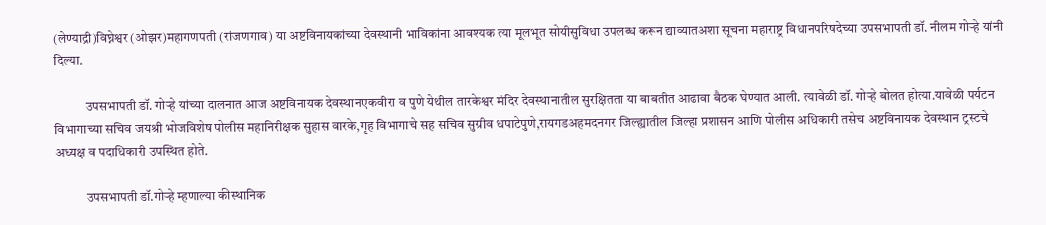(लेण्याद्री)विघ्नेश्वर (ओझर)महागणपती (रांजणगाव) या अष्टविनायकांच्या देवस्थानी भाविकांना आवश्यक त्या मूलभूत सोयीसुविधा उपलब्ध करून द्याव्यातअशा सूचना महाराष्ट्र विधानपरिषदेच्या उपसभापती डॉ. नीलम गोऱ्हे यांनी दिल्या.

            उपसभापती डॉ. गोऱ्हे यांच्या दालनात आज अष्टविनायक देवस्थानएकवीरा व पुणे येथील तारकेश्वर मंदिर देवस्थानातील सुरक्षितता या बाबतीत आढावा बैठक घेण्यात आली. त्यावेळी डॉ. गोऱ्हे बोलत होत्या.यावेळी पर्यटन विभागाच्या सचिव जयश्री भोजविशेष पोलीस महानिरीक्षक सुहास वारके,गृह विभागाचे सह सचिव सुग्रीव धपाटेपुणे,रायगडअहमदनगर जिल्ह्यातील जिल्हा प्रशासन आणि पोलीस अधिकारी तसेच अष्टविनायक देवस्थान ट्रस्टचे अध्यक्ष व पदाधिकारी उपस्थित होते.

            उपसभापती डॉ.गोऱ्हे म्हणाल्या कीस्थानिक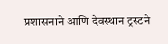प्रशासनाने आणि देवस्थान ट्रस्टने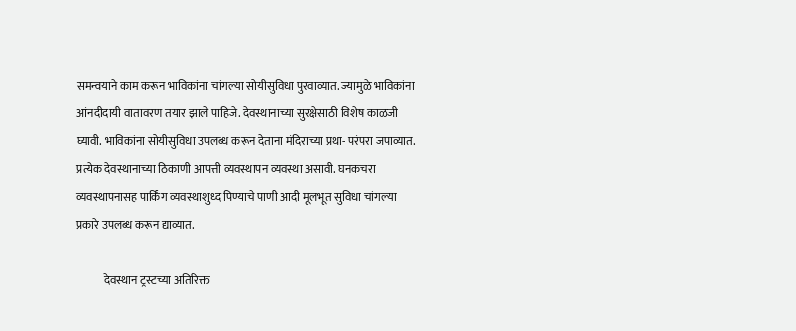समन्वयाने काम करून भाविकांना चांगल्या सोयीसुविधा पुरवाव्यात. ज्यामुळे भाविकांना आंनदीदायी वातावरण तयार झाले पाहिजे. देवस्थानाच्या सुरक्षेसाठी विशेष काळजी घ्यावी. भाविकांना सोयीसुविधा उपलब्ध करून देताना मंदिराच्या प्रथा- परंपरा जपाव्यात. प्रत्येक देवस्थानाच्या ठिकाणी आपत्ती व्यवस्थापन व्यवस्था असावी. घनकचरा व्यवस्थापनासह पार्किंग व्यवस्थाशुध्द पिण्याचे पाणी आदी मूलभूत सुविधा चांगल्या प्रकारे उपलब्ध करून द्याव्यात.

            देवस्थान ट्रस्टच्या अतिरिक्त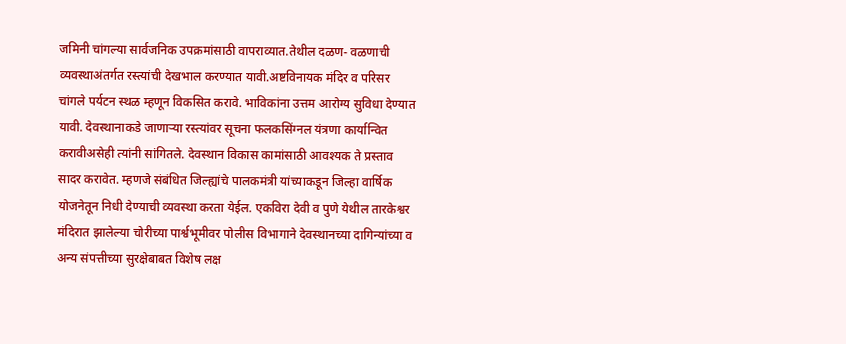जमिनी चांगल्या सार्वजनिक उपक्रमांसाठी वापराव्यात.तेथील दळण- वळणाची व्यवस्थाअंतर्गत रस्त्यांची देखभाल करण्यात यावी.अष्टविनायक मंदिर व परिसर चांगले पर्यटन स्थळ म्हणून विकसित करावे. भाविकांना उत्तम आरोग्य सुविधा देण्यात यावी. देवस्थानाकडे जाणाऱ्या रस्त्यांवर सूचना फलकसिंग्नल यंत्रणा कार्यान्वित करावीअसेही त्यांनी सांगितले. देवस्थान विकास कामांसाठी आवश्यक ते प्रस्ताव सादर करावेत. म्हणजे संबंधित जिल्ह्यांचे पालकमंत्री यांच्याकडून जिल्हा वार्षिक योजनेतून निधी देण्याची व्यवस्था करता येईल. एकविरा देवी व पुणे येथील तारकेश्वर मंदिरात झालेल्या चोरीच्या पार्श्वभूमीवर पोलीस विभागाने देवस्थानच्या दागिन्यांच्या व अन्य संपत्तीच्या सुरक्षेबाबत विशेष लक्ष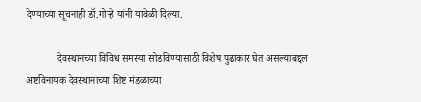देण्याच्या सूचनाही डॉ.गोऱ्हे यांनी यावेळी दिल्या.

            देवस्थानच्या विविध समस्या सोडविण्यासाठी विशेष पुढाकार घेत असल्याबद्दल अष्टविनायक देवस्थानाच्या शिष्ट मंडळाच्या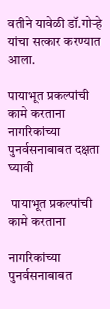वतीने यावेळी डॉ.गोऱ्हे यांचा सत्कार करण्यात आला.

पायाभूत प्रकल्पांची कामे करताना नागरिकांच्या पुनर्वसनाबाबत दक्षता घ्यावी

 पायाभूत प्रकल्पांची कामे करताना

नागरिकांच्या पुनर्वसनाबाबत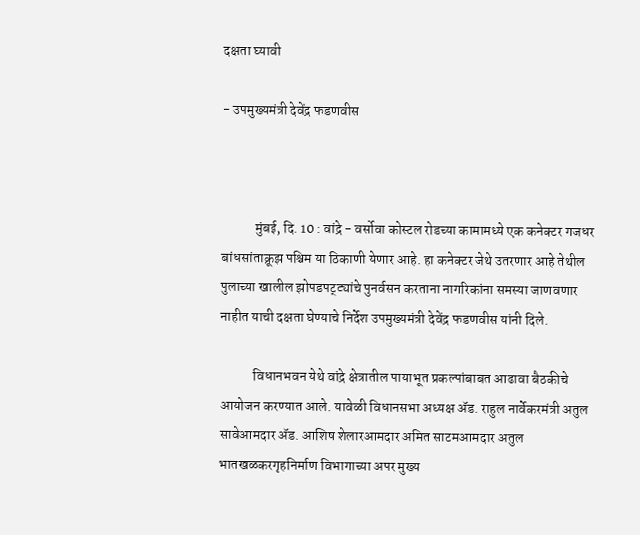दक्षता घ्यावी

- उपमुख्यमंत्री देवेंद्र फडणवीस



            मुंबई, दि. 10 : वांद्रे - वर्सोवा कोस्टल रोडच्या कामामध्ये एक कनेक्टर गजधर बांधसांताक्रूझ पश्चिम या ठिकाणी येणार आहे. हा कनेक्टर जेथे उतरणार आहे तेथील पुलाच्या खालील झोपडपट्ट्यांचे पुनर्वसन करताना नागरिकांना समस्या जाणवणार नाहीत याची दक्षता घेण्याचे निर्देश उपमुख्यमंत्री देवेंद्र फडणवीस यांनी दिले.

            विधानभवन येथे वांद्रे क्षेत्रातील पायाभूत प्रकल्पांबाबत आढावा बैठकीचे आयोजन करण्यात आले. यावेळी विधानसभा अध्यक्ष ॲड. राहुल नार्वेकरमंत्री अतुल सावेआमदार ॲड. आशिष शेलारआमदार अमित साटमआमदार अतुल भातखळकरगृहनिर्माण विभागाच्या अपर मुख्य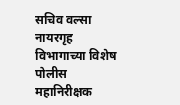सचिव वल्सा नायरगृह विभागाच्या विशेष पोलीस महानिरीक्षक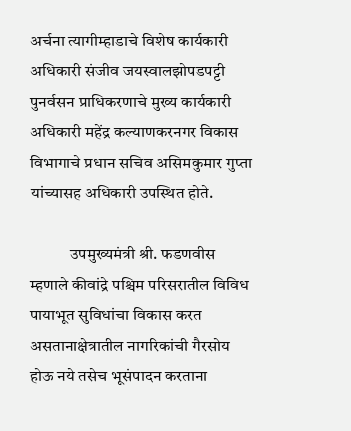अर्चना त्यागीम्हाडाचे विशेष कार्यकारी अधिकारी संजीव जयस्वालझोपडपट्टी पुनर्वसन प्राधिकरणाचे मुख्य कार्यकारी अधिकारी महेंद्र कल्याणकरनगर विकास विभागाचे प्रधान सचिव असिमकुमार गुप्ता यांच्यासह अधिकारी उपस्थित होते.

            उपमुख्यमंत्री श्री. फडणवीस म्हणाले कीवांद्रे पश्चिम परिसरातील विविध पायाभूत सुविधांचा विकास करत असतानाक्षेत्रातील नागरिकांची गैरसोय होऊ नये तसेच भूसंपादन करताना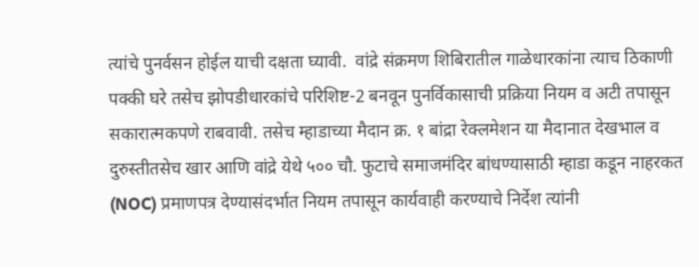त्यांचे पुनर्वसन होईल याची दक्षता घ्यावी.  वांद्रे संक्रमण शिबिरातील गाळेधारकांना त्याच ठिकाणी पक्की घरे तसेच झोपडीधारकांचे परिशिष्ट-2 बनवून पुनर्विकासाची प्रक्रिया नियम व अटी तपासून सकारात्मकपणे राबवावी. तसेच म्हाडाच्या मैदान क्र. १ बांद्रा रेक्लमेशन या मैदानात देखभाल व दुरुस्तीतसेच खार आणि वांद्रे येथे ५०० चौ. फुटाचे समाजमंदिर बांधण्यासाठी म्हाडा कडून नाहरकत (NOC) प्रमाणपत्र देण्यासंदर्भात नियम तपासून कार्यवाही करण्याचे निर्देश त्यांनी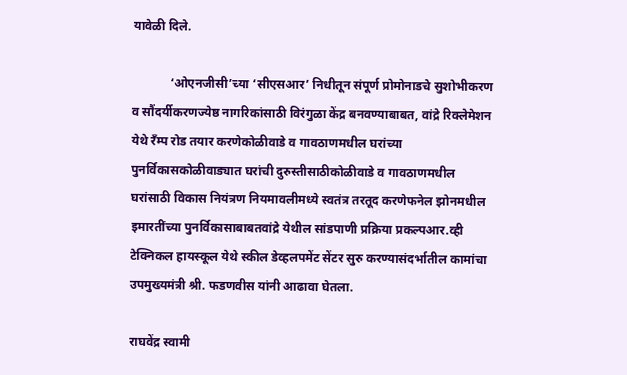यावेळी दिले.

            ‘ओएनजीसी’च्या ‘सीएसआर’ निधीतून संपूर्ण प्रोमोनाडचे सुशोभीकरण व सौंदर्यीकरणज्येष्ठ नागरिकांसाठी विरंगुळा केंद्र बनवण्याबाबत, वांद्रे रिक्लेमेशन येथे रँम्प रोड तयार करणेकोळीवाडे व गावठाणमधील घरांच्या पुनर्विकासकोळीवाड्यात घरांची दुरुस्तीसाठीकोळीवाडे व गावठाणमधील घरांसाठी विकास नियंत्रण नियमावलीमध्ये स्वतंत्र तरतूद करणेफनेल झोनमधील इमारतींच्या पुनर्विकासाबाबतवांद्रे येथील सांडपाणी प्रक्रिया प्रकल्पआर.व्ही टेक्निकल हायस्कूल येथे स्कील डेव्हलपमेंट सेंटर सुरु करण्यासंदर्भातील कामांचा उपमुख्यमंत्री श्री. फडणवीस यांनी आढावा घेतला.

राघवेंद्र स्वामी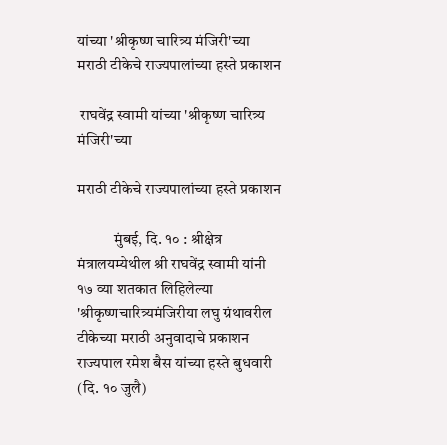यांच्या 'श्रीकृष्ण चारित्र्य मंजिरी'च्या मराठी टीकेचे राज्यपालांच्या हस्ते प्रकाशन

 राघवेंद्र स्वामी यांच्या 'श्रीकृष्ण चारित्र्य मंजिरी'च्या

मराठी टीकेचे राज्यपालांच्या हस्ते प्रकाशन

            मुंबई, दि. १० : श्रीक्षेत्र मंत्रालयम्येथील श्री राघवेंद्र स्वामी यांनी १७ व्या शतकात लिहिलेल्या 'श्रीकृष्णचारित्र्यमंजिरीया लघु ग्रंथावरील टीकेच्या मराठी अनुवादाचे प्रकाशन राज्यपाल रमेश बैस यांच्या हस्ते बुधवारी (दि. १० जुलै)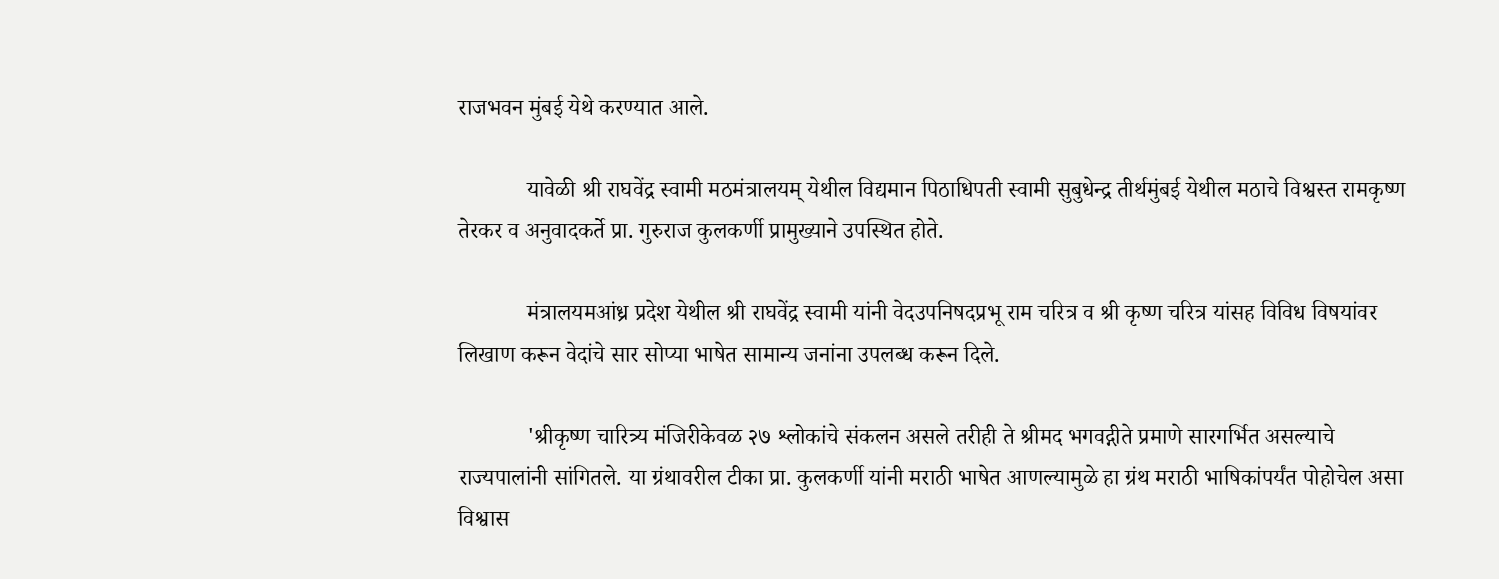राजभवन मुंबई येथे करण्यात आले.

            यावेळी श्री राघवेंद्र स्वामी मठमंत्रालयम् येथील विद्यमान पिठाधिपती स्वामी सुबुधेन्द्र तीर्थमुंबई येथील मठाचे विश्वस्त रामकृष्ण तेरकर व अनुवादकर्ते प्रा. गुरुराज कुलकर्णी प्रामुख्याने उपस्थित होते.

            मंत्रालयमआंध्र प्रदेश येथील श्री राघवेंद्र स्वामी यांनी वेदउपनिषदप्रभू राम चरित्र व श्री कृष्ण चरित्र यांसह विविध विषयांवर लिखाण करून वेदांचे सार सोप्या भाषेत सामान्य जनांना उपलब्ध करून दिले.

            'श्रीकृष्ण चारित्र्य मंजिरीकेवळ २७ श्लोकांचे संकलन असले तरीही ते श्रीमद भगवद्गीते प्रमाणे सारगर्भित असल्याचे राज्यपालांनी सांगितले. या ग्रंथावरील टीका प्रा. कुलकर्णी यांनी मराठी भाषेत आणल्यामुळे हा ग्रंथ मराठी भाषिकांपर्यंत पोहोचेल असा विश्वास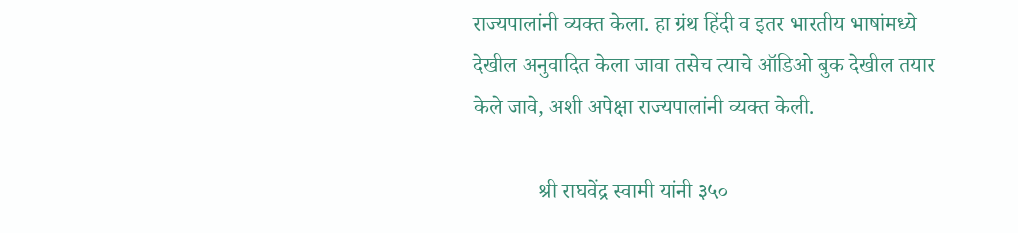राज्यपालांनी व्यक्त केला. हा ग्रंथ हिंदी व इतर भारतीय भाषांमध्ये देखील अनुवादित केला जावा तसेच त्याचे ऑडिओ बुक देखील तयार केले जावे, अशी अपेक्षा राज्यपालांनी व्यक्त केली.

            श्री राघवेंद्र स्वामी यांनी ३५०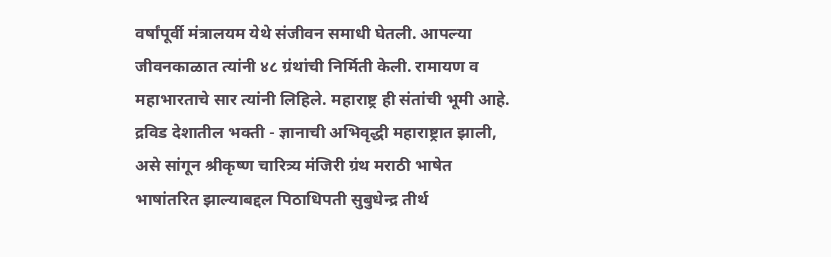वर्षांपूर्वी मंत्रालयम येथे संजीवन समाधी घेतली. आपल्या जीवनकाळात त्यांनी ४८ ग्रंथांची निर्मिती केली. रामायण व महाभारताचे सार त्यांनी लिहिले. महाराष्ट्र ही संतांची भूमी आहे. द्रविड देशातील भक्ती - ज्ञानाची अभिवृद्धी महाराष्ट्रात झाली, असे सांगून श्रीकृष्ण चारित्र्य मंजिरी ग्रंथ मराठी भाषेत भाषांतरित झाल्याबद्दल पिठाधिपती सुबुधेन्द्र तीर्थ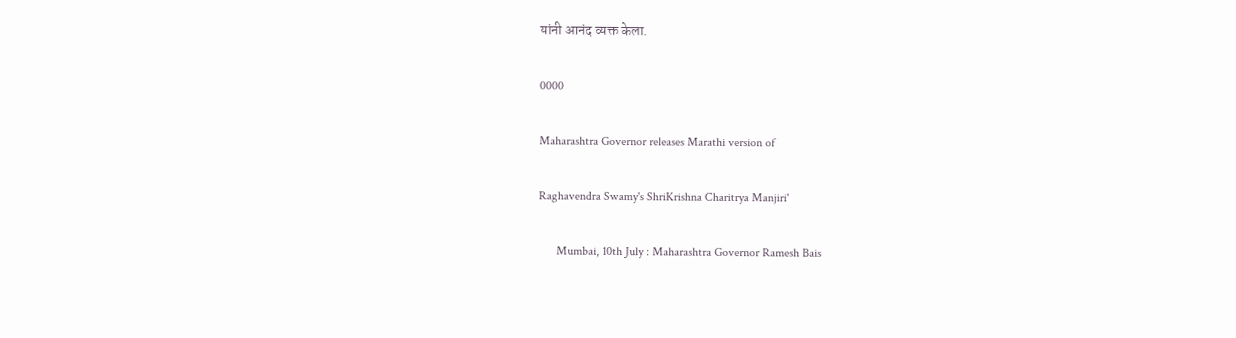यांनी आनंद व्यक्त केला.

0000

Maharashtra Governor releases Marathi version of

Raghavendra Swamy's ShriKrishna Charitrya Manjiri'

      Mumbai, 10th July : Maharashtra Governor Ramesh Bais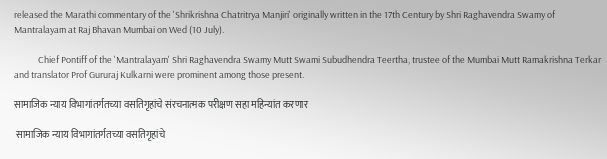released the Marathi commentary of the 'Shrikrishna Chatritrya Manjiri' originally written in the 17th Century by Shri Raghavendra Swamy of Mantralayam at Raj Bhavan Mumbai on Wed (10 July).

            Chief Pontiff of the 'Mantralayam' Shri Raghavendra Swamy Mutt Swami Subudhendra Teertha, trustee of the Mumbai Mutt Ramakrishna Terkar and translator Prof Gururaj Kulkarni were prominent among those present.

सामाजिक न्याय विभागांतर्गतच्या वसतिगृहांचे संरचनात्मक परीक्षण सहा महिन्यांत करणार

 सामाजिक न्याय विभागांतर्गतच्या वसतिगृहांचे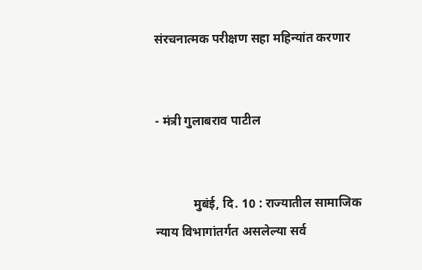संरचनात्मक परीक्षण सहा महिन्यांत करणार


- मंत्री गुलाबराव पाटील


            मुबंई, दि. 10 : राज्यातील सामाजिक न्याय विभागांतर्गत असलेल्या सर्व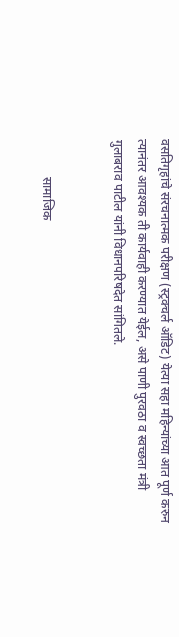वसतिगृहांचे संरचनात्मक परीक्षण (स्ट्रक्चर्ल ऑडिट) येत्या सहा महिन्यांच्या आत पूर्ण करुन त्यानंतर आवश्यक ती कार्यवाही करण्यात येईल, असे पाणी पुरवठा व स्वच्छता मंत्री गुलाबराव पाटील यांनी विधानपरिषदेत सांगितले.


            सामाजिक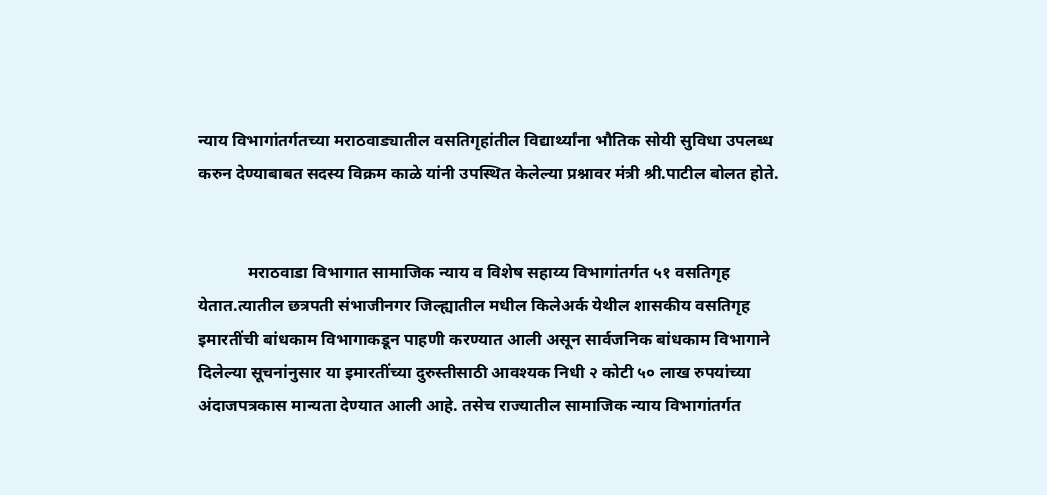न्याय विभागांतर्गतच्या मराठवाड्यातील वसतिगृहांतील विद्यार्थ्यांना भौतिक सोयी सुविधा उपलब्ध करुन देण्याबाबत सदस्य विक्रम काळे यांनी उपस्थित केलेल्या प्रश्नावर मंत्री श्री.पाटील बोलत होते.


            मराठवाडा विभागात सामाजिक न्याय व विशेष सहाय्य विभागांतर्गत ५१ वसतिगृह येतात.त्यातील छत्रपती संभाजीनगर जिल्ह्यातील मधील किलेअर्क येथील शासकीय वसतिगृह इमारतींची बांधकाम विभागाकडून पाहणी करण्यात आली असून सार्वजनिक बांधकाम विभागाने दिलेल्या सूचनांनुसार या इमारतींच्या दुरुस्तीसाठी आवश्यक निधी २ कोटी ५० लाख रुपयांच्या अंदाजपत्रकास मान्यता देण्यात आली आहे. तसेच राज्यातील सामाजिक न्याय विभागांतर्गत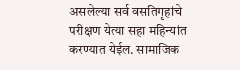असलेल्या सर्व वसतिगृहांचे परीक्षण येत्या सहा महिन्यांत करण्यात येईल. सामाजिक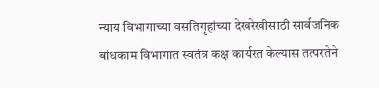न्याय विभागाच्या वसतिगृहांच्या देखरेखीसाठी सार्वजनिक बांधकाम विभागात स्वतंत्र कक्ष कार्यरत केल्यास तत्परतेने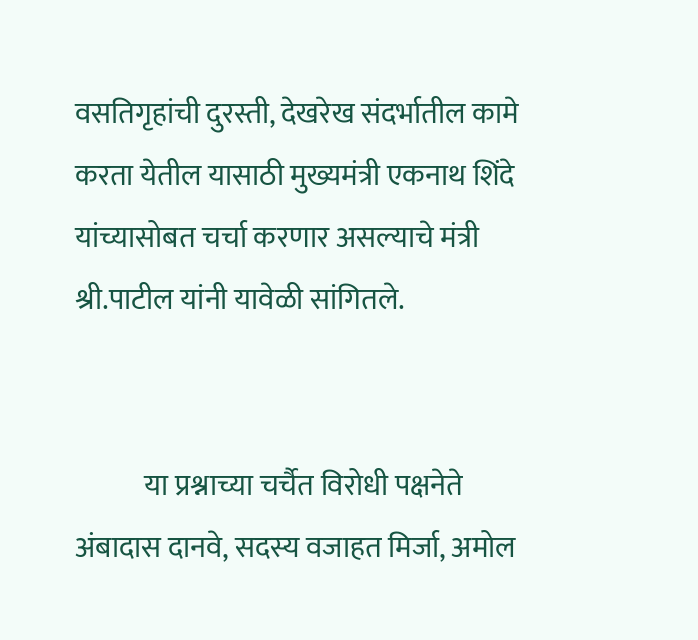वसतिगृहांची दुरस्ती, देखरेख संदर्भातील कामे करता येतील यासाठी मुख्यमंत्री एकनाथ शिंदे यांच्यासोबत चर्चा करणार असल्याचे मंत्री श्री.पाटील यांनी यावेळी सांगितले.


            या प्रश्नाच्या चर्चैत विरोधी पक्षनेते अंबादास दानवे, सदस्य वजाहत मिर्जा, अमोल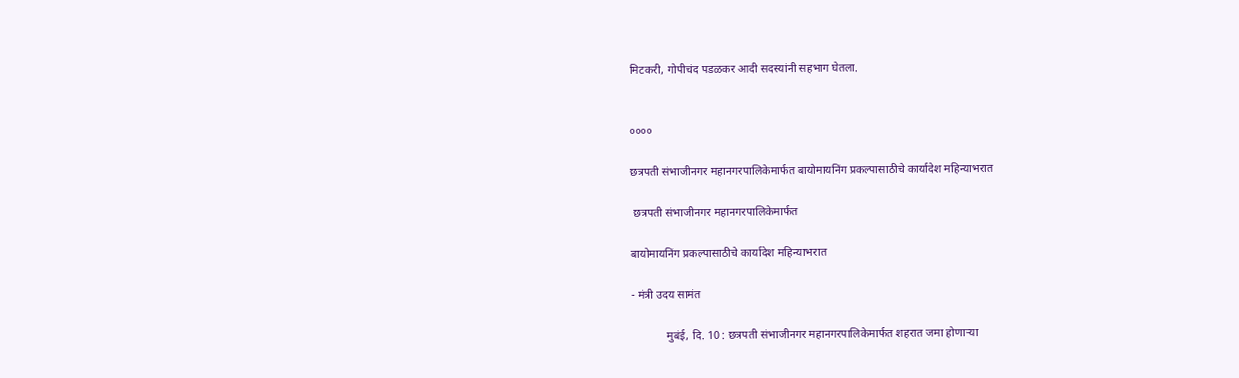मिटकरी, गोपीचंद पडळकर आदी सदस्यांनी सहभाग घेतला.


००००

छत्रपती संभाजीनगर महानगरपालिकेमार्फत बायोमायनिंग प्रकल्पासाठीचे कार्यादेश महिन्याभरात

 छत्रपती संभाजीनगर महानगरपालिकेमार्फत

बायोमायनिंग प्रकल्पासाठीचे कार्यादेश महिन्याभरात

- मंत्री उदय सामंत

            मुबंई, दि. 10 : छत्रपती संभाजीनगर महानगरपालिकेमार्फत शहरात जमा होणाऱ्या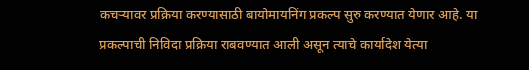कचऱ्यावर प्रक्रिया करण्यासाठी बायोमायनिंग प्रकल्प सुरु करण्यात येणार आहे. या प्रकल्पाची निविदा प्रक्रिया राबवण्यात आली असून त्याचे कार्यादेश येत्या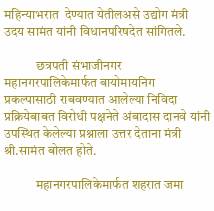महिन्याभरात  देण्यात येतीलअसे उद्योग मंत्री उदय सामंत यांनी विधानपरिषदेत सांगितले.

            छत्रपती संभाजीनगर महानगरपालिकेमार्फत बायोमायनिग प्रकल्पासाठी राबवण्यात आलेल्या निविदा प्रक्रियेबाबत विरोधी पक्षनेते अंबादास दानवे यांनी उपस्थित केलेल्या प्रश्नाला उत्तर देताना मंत्री श्री.सामंत बोलत होते.

            महानगरपालिकेमार्फत शहरात जमा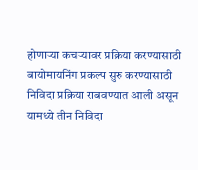होणाऱ्या कचऱ्यावर प्रक्रिया करण्यासाठी बायोमायनिंग प्रकल्प सुरु करण्यासाठी निविदा प्रक्रिया राबवण्यात आली असून यामध्ये तीन निविदा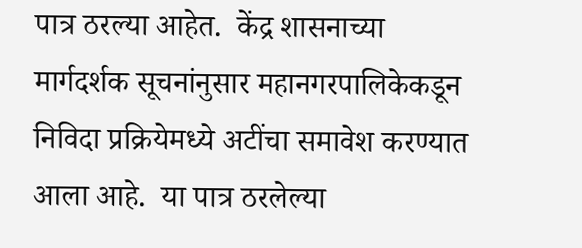पात्र ठरल्या आहेत.  केंद्र शासनाच्या मार्गदर्शक सूचनांनुसार महानगरपालिकेकडून निविदा प्रक्रियेमध्ये अटींचा समावेश करण्यात आला आहे.  या पात्र ठरलेल्या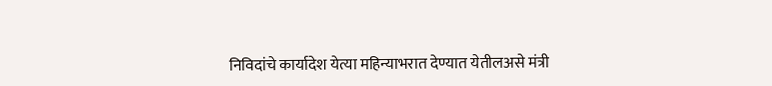निविदांचे कार्यादेश येत्या महिन्याभरात देण्यात येतीलअसे मंत्री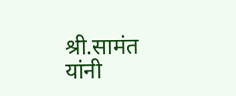श्री.सामंत यांनी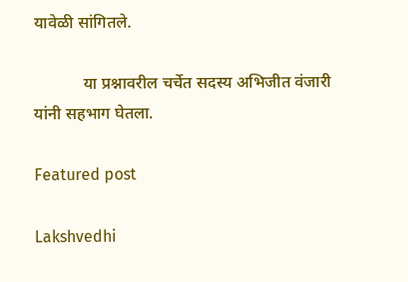यावेळी सांगितले.

            या प्रश्नावरील चर्चेत सदस्य अभिजीत वंजारी यांनी सहभाग घेतला.

Featured post

Lakshvedhi